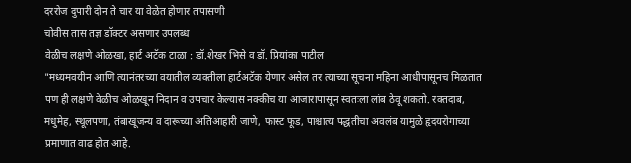दररोज दुपारी दोन ते चार या वेळेत होणार तपासणी
चोवीस तास तज्ञ डॉक्टर असणार उपलब्ध
वेळीच लक्षणे ओळखा, हार्ट अटॅक टाळा : डॉ.शेखर भिसे व डॉ. प्रियांका पाटील
"मध्यमवयीन आणि त्यानंतरच्या वयातील व्यक्तीला हार्टअटॅक येणार असेल तर त्याच्या सूचना महिना आधीपासूनच मिळतात पण ही लक्षणे वेळीच ओळखून निदान व उपचार केल्यास नक्कीच या आजारापासून स्वतःला लांब ठेवू शकतो. रक्तदाब, मधुमेह, स्थूलपणा, तंबाखूजन्य व दारूच्या अतिआहारी जाणे, फास्ट फूड, पाश्चात्य पद्धतीचा अवलंब यामुळे हृदयरोगाच्या प्रमाणात वाढ होत आहे.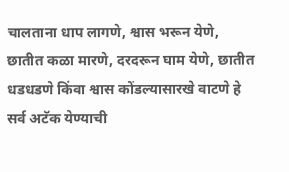चालताना धाप लागणे, श्वास भरून येणे, छातीत कळा मारणे, दरदरून घाम येणे, छातीत धडधडणे किंवा श्वास कोंडल्यासारखे वाटणे हे सर्व अटॅक येण्याची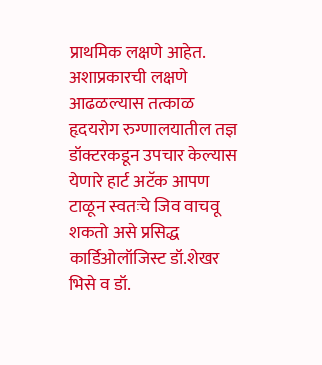प्राथमिक लक्षणे आहेत. अशाप्रकारची लक्षणे आढळल्यास तत्काळ हृदयरोग रुग्णालयातील तज्ञ डॉक्टरकडून उपचार केल्यास येणारे हार्ट अटॅक आपण टाळून स्वतःचे जिव वाचवू शकतो असे प्रसिद्ध कार्डिओलॉजिस्ट डॉ.शेखर भिसे व डॉ.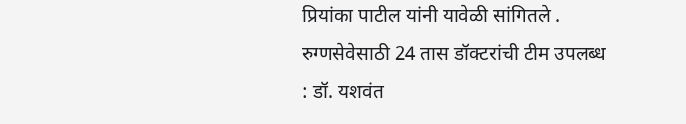प्रियांका पाटील यांनी यावेळी सांगितले .
रुग्णसेवेसाठी 24 तास डॉक्टरांची टीम उपलब्ध : डॉ. यशवंत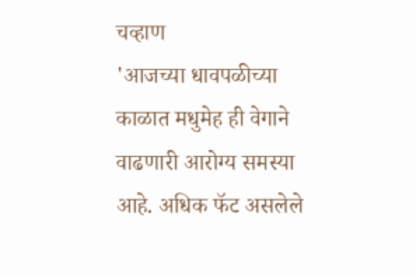चव्हाण
'आजच्या धावपळीच्या काळात मधुमेह ही वेगाने वाढणारी आरोग्य समस्या आहे. अधिक फॅट असलेले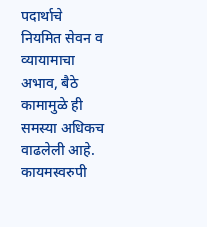पदार्थाचे नियमित सेवन व व्यायामाचा अभाव, बैठे कामामुळे ही समस्या अधिकच वाढलेली आहे. कायमस्वरुपी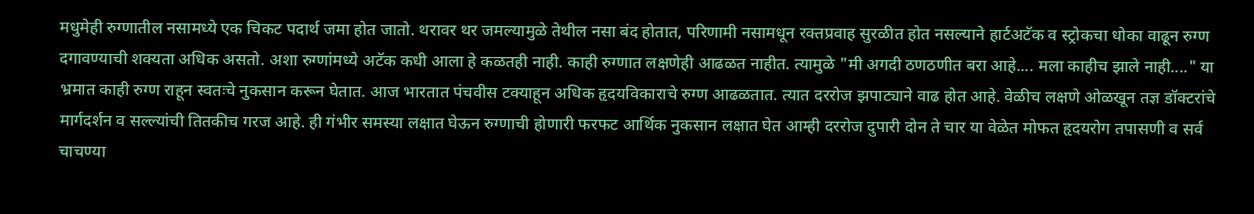मधुमेही रुग्णातील नसामध्ये एक चिकट पदार्थ जमा होत जातो. थरावर थर जमल्यामुळे तेथील नसा बंद होतात, परिणामी नसामधून रक्तप्रवाह सुरळीत होत नसल्याने हार्टअटॅक व स्ट्रोकचा धोका वाढून रुग्ण दगावण्याची शक्यता अधिक असतो. अशा रुग्णांमध्ये अटॅक कधी आला हे कळतही नाही. काही रुग्णात लक्षणेही आढळत नाहीत. त्यामुळे "मी अगदी ठणठणीत बरा आहे.... मला काहीच झाले नाही...." या भ्रमात काही रुग्ण राहून स्वतःचे नुकसान करून घेतात. आज भारतात पंचवीस टक्याहून अधिक हृदयविकाराचे रुग्ण आढळतात. त्यात दररोज झपाट्याने वाढ होत आहे. वेळीच लक्षणे ओळखून तज्ञ डॉक्टरांचे मार्गदर्शन व सल्ल्यांची तितकीच गरज आहे. ही गंभीर समस्या लक्षात घेऊन रुग्णाची होणारी फरफट आर्थिक नुकसान लक्षात घेत आम्ही दररोज दुपारी दोन ते चार या वेळेत मोफत हृदयरोग तपासणी व सर्व चाचण्या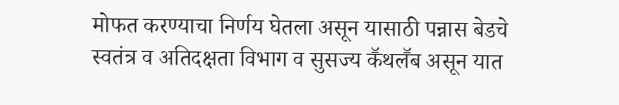मोफत करण्याचा निर्णय घेतला असून यासाठी पन्नास बेडचे स्वतंत्र व अतिदक्षता विभाग व सुसज्य कॕथलॕब असून यात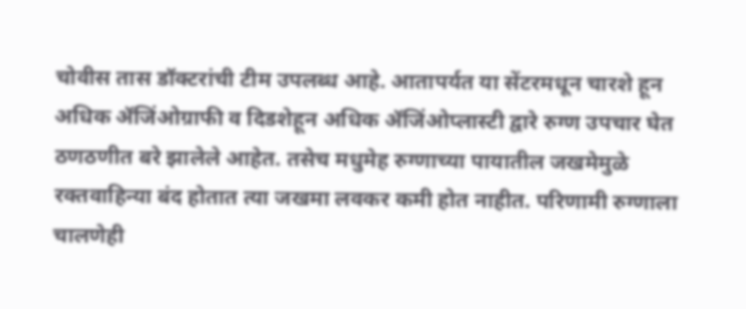चोवीस तास डॉक्टरांची टीम उपलब्ध आहे. आतापर्यत या सेंटरमधून चारशे हून अधिक ॲजिंओग्राफी व दिडशेहून अधिक ॲजिंओप्लास्टी द्वारे रुग्ण उपचार घेत ठणठणीत बरे झालेले आहेत. तसेच मधुमेह रुग्णाच्या पायातील जखमेमुळे रक्तवाहिन्या बंद होतात त्या जखमा लवकर कमी होत नाहीत. परिणामी रुग्णाला चालणेही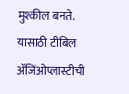मुश्कील बनते. यासाठी टीबिल ॲजिंओप्लास्टीची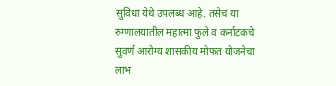सुविधा येथे उपलब्ध आहे. तसेच या रुग्णालयातील महात्मा फुले व कर्नाटकचे सुवर्ण आरोग्य शासकीय मोफत योजनेचा लाभ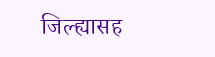जिल्ह्यासह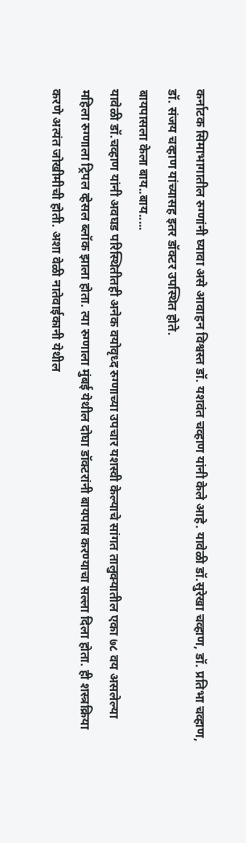कर्नाटक सिमाभागातील रुग्णांनी घ्यावा असे आवाहन विश्वस्त डॉ. यशवंत चव्हाण यांनी केले आहे. यावेळी डॉ.सुरेखा चव्हाण, डॉ. प्रतिभा चव्हाण, डॉ. संजय चव्हाण यांच्यासह इतर डॉक्टर उपस्थित होते.
बायपासला केला बाय..बाय.....
यावेळी डॉ.चव्हाण यांनी अवघड परिस्थितीतही अनेक वयोवृध्द रुग्णाच्या उपचार यशस्वी केल्याचे सांगत तालुक्यातील एका ७८ वय असलेल्या महिला रुग्णाला ट्रिपल व्हेसल ब्लॉक झाला होता. त्या रुग्णाला मुंबई येथील दोघा डॉक्टरांनी बायपास करण्याचा सल्ला दिला होता. ही शस्त्रक्रिया करणे अत्यंत जोखीमीची होती. अशा वेळी नातेवाईकानी येथील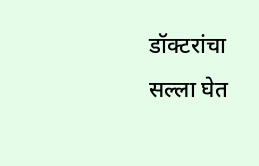डॉक्टरांचा सल्ला घेत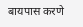बायपास करणे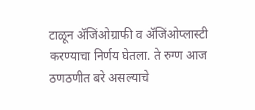टाळून ॲजिंओग्राफी व ॲजिंओप्लास्टी करण्याचा निर्णय घेतला. ते रुग्ण आज ठणठणीत बरे असल्याचे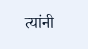त्यांनी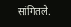सांगितले.